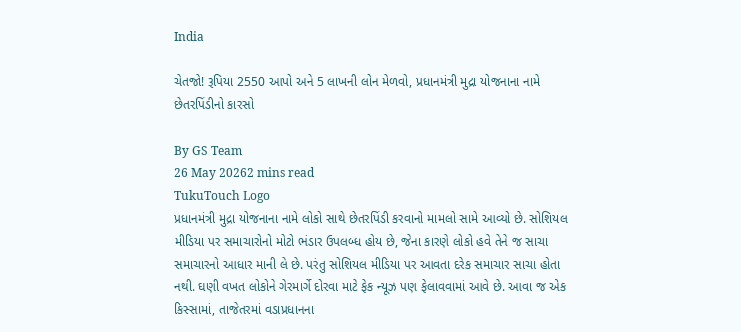India

ચેતજો! રૂપિયા 2550 આપો અને 5 લાખની લોન મેળવો, પ્રધાનમંત્રી મુદ્રા યોજનાના નામે છેતરપિંડીનો કારસો

By GS Team
26 May 20262 mins read
TukuTouch Logo
પ્રધાનમંત્રી મુદ્રા યોજનાના નામે લોકો સાથે છેતરપિંડી કરવાનો મામલો સામે આવ્યો છે. સોશિયલ મીડિયા પર સમાચારોનો મોટો ભંડાર ઉપલબ્ધ હોય છે, જેના કારણે લોકો હવે તેને જ સાચા સમાચારનો આધાર માની લે છે. પરંતુ સોશિયલ મીડિયા પર આવતા દરેક સમાચાર સાચા હોતા નથી. ઘણી વખત લોકોને ગેરમાર્ગે દોરવા માટે ફેક ન્યૂઝ પણ ફેલાવવામાં આવે છે. આવા જ એક કિસ્સામાં, તાજેતરમાં વડાપ્રધાનના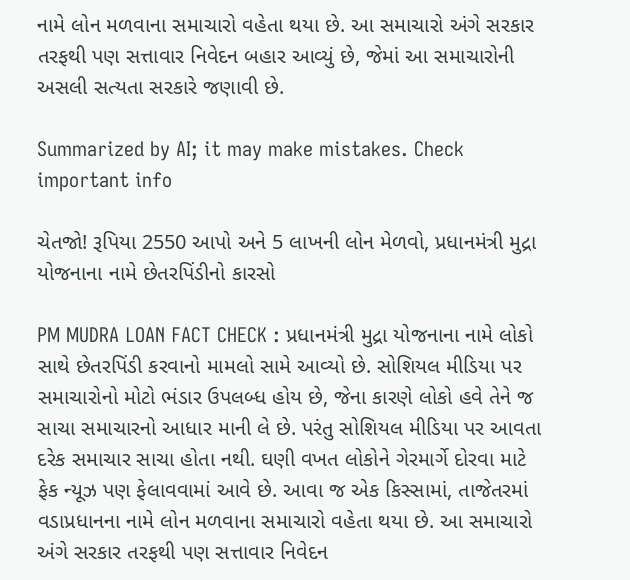નામે લોન મળવાના સમાચારો વહેતા થયા છે. આ સમાચારો અંગે સરકાર તરફથી પણ સત્તાવાર નિવેદન બહાર આવ્યું છે, જેમાં આ સમાચારોની અસલી સત્યતા સરકારે જણાવી છે.

Summarized by AI; it may make mistakes. Check important info

ચેતજો! રૂપિયા 2550 આપો અને 5 લાખની લોન મેળવો, પ્રધાનમંત્રી મુદ્રા યોજનાના નામે છેતરપિંડીનો કારસો

PM MUDRA LOAN FACT CHECK : પ્રધાનમંત્રી મુદ્રા યોજનાના નામે લોકો સાથે છેતરપિંડી કરવાનો મામલો સામે આવ્યો છે. સોશિયલ મીડિયા પર સમાચારોનો મોટો ભંડાર ઉપલબ્ધ હોય છે, જેના કારણે લોકો હવે તેને જ સાચા સમાચારનો આધાર માની લે છે. પરંતુ સોશિયલ મીડિયા પર આવતા દરેક સમાચાર સાચા હોતા નથી. ઘણી વખત લોકોને ગેરમાર્ગે દોરવા માટે ફેક ન્યૂઝ પણ ફેલાવવામાં આવે છે. આવા જ એક કિસ્સામાં, તાજેતરમાં વડાપ્રધાનના નામે લોન મળવાના સમાચારો વહેતા થયા છે. આ સમાચારો અંગે સરકાર તરફથી પણ સત્તાવાર નિવેદન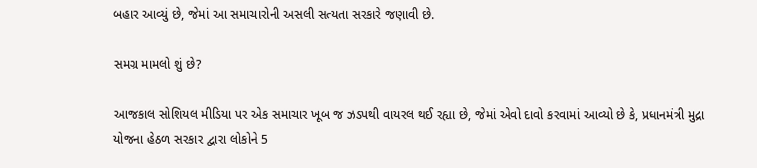બહાર આવ્યું છે, જેમાં આ સમાચારોની અસલી સત્યતા સરકારે જણાવી છે.

સમગ્ર મામલો શું છે?

આજકાલ સોશિયલ મીડિયા પર એક સમાચાર ખૂબ જ ઝડપથી વાયરલ થઈ રહ્યા છે, જેમાં એવો દાવો કરવામાં આવ્યો છે કે, પ્રધાનમંત્રી મુદ્રા યોજના હેઠળ સરકાર દ્વારા લોકોને 5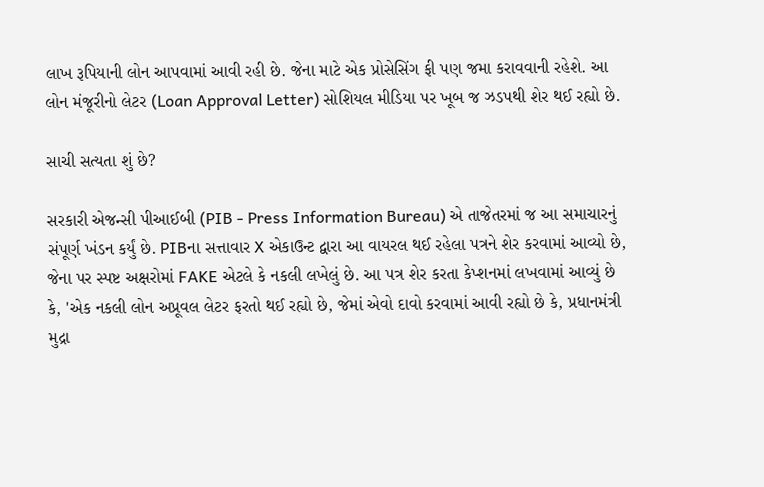લાખ રૂપિયાની લોન આપવામાં આવી રહી છે. જેના માટે એક પ્રોસેસિંગ ફી પણ જમા કરાવવાની રહેશે. આ લોન મંજૂરીનો લેટર (Loan Approval Letter) સોશિયલ મીડિયા પર ખૂબ જ ઝડપથી શેર થઈ રહ્યો છે.

સાચી સત્યતા શું છે?

સરકારી એજન્સી પીઆઈબી (PIB - Press Information Bureau) એ તાજેતરમાં જ આ સમાચારનું સંપૂર્ણ ખંડન કર્યું છે. PIBના સત્તાવાર X એકાઉન્ટ દ્વારા આ વાયરલ થઈ રહેલા પત્રને શેર કરવામાં આવ્યો છે, જેના પર સ્પષ્ટ અક્ષરોમાં FAKE એટલે કે નકલી લખેલું છે. આ પત્ર શેર કરતા કેપ્શનમાં લખવામાં આવ્યું છે કે, 'એક નકલી લોન અપ્રૂવલ લેટર ફરતો થઈ રહ્યો છે, જેમાં એવો દાવો કરવામાં આવી રહ્યો છે કે, પ્રધાનમંત્રી મુદ્રા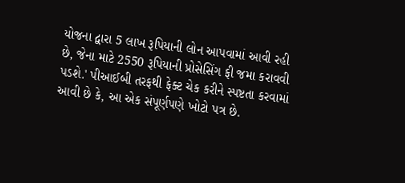યોજના દ્વારા 5 લાખ રૂપિયાની લોન આપવામાં આવી રહી છે, જેના માટે 2550 રૂપિયાની પ્રોસેસિંગ ફી જમા કરાવવી પડશે.' પીઆઈબી તરફથી ફેક્ટ ચેક કરીને સ્પષ્ટતા કરવામાં આવી છે કે, આ એક સંપૂર્ણપણે ખોટો પત્ર છે.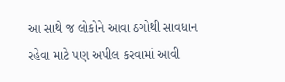આ સાથે જ લોકોને આવા ઠગોથી સાવધાન રહેવા માટે પણ અપીલ કરવામાં આવી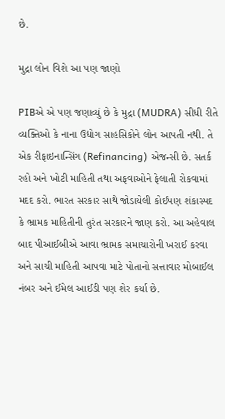છે.

મુદ્રા લોન વિશે આ પણ જાણો

PIBએ એ પણ જણાવ્યું છે કે મુદ્રા (MUDRA) સીધી રીતે વ્યક્તિઓ કે નાના ઉદ્યોગ સાહસિકોને લોન આપતી નથી. તે એક રીફાઇનાન્સિંગ (Refinancing) એજન્સી છે. સતર્ક રહો અને ખોટી માહિતી તથા અફવાઓને ફેલાતી રોકવામાં મદદ કરો. ભારત સરકાર સાથે જોડાયેલી કોઈપણ શંકાસ્પદ કે ભ્રામક માહિતીની તુરંત સરકારને જાણ કરો. આ અહેવાલ બાદ પીઆઈબીએ આવા ભ્રામક સમાચારોની ખરાઈ કરવા અને સાચી માહિતી આપવા માટે પોતાનો સત્તાવાર મોબાઈલ નંબર અને ઈમેલ આઈડી પણ શેર કર્યા છે.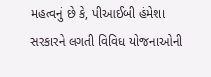મહત્વનું છે કે, પીઆઈબી હંમેશા સરકારને લગતી વિવિધ યોજનાઓની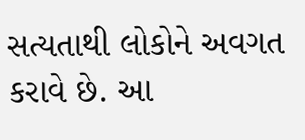સત્યતાથી લોકોને અવગત કરાવે છે. આ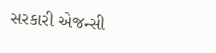સરકારી એજન્સી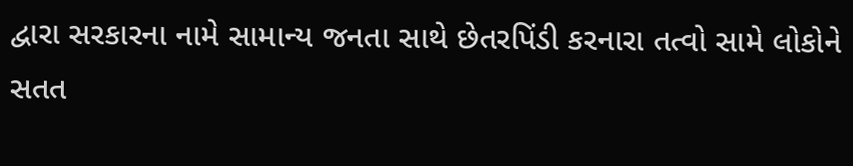દ્વારા સરકારના નામે સામાન્ય જનતા સાથે છેતરપિંડી કરનારા તત્વો સામે લોકોને સતત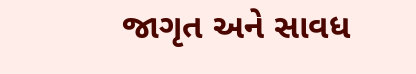જાગૃત અને સાવધ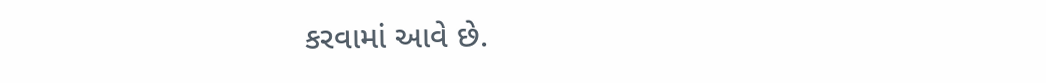કરવામાં આવે છે.